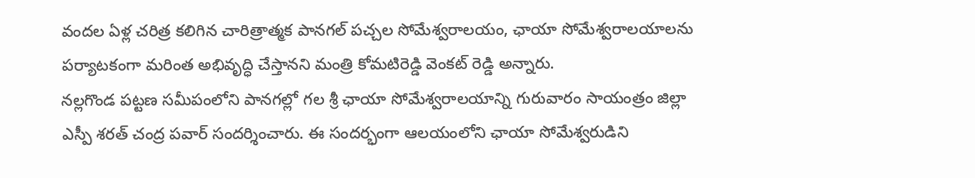వందల ఏళ్ల చరిత్ర కలిగిన చారిత్రాత్మక పానగల్ పచ్చల సోమేశ్వరాలయం, ఛాయా సోమేశ్వరాలయాలను పర్యాటకంగా మరింత అభివృద్ధి చేస్తానని మంత్రి కోమటిరెడ్డి వెంకట్ రెడ్డి అన్నారు.
నల్లగొండ పట్టణ సమీపంలోని పానగల్లో గల శ్రీ ఛాయా సోమేశ్వరాలయాన్ని గురువారం సాయంత్రం జిల్లా ఎస్పీ శరత్ చంద్ర పవార్ సందర్శించారు. ఈ సందర్భంగా ఆలయంలోని ఛాయా సోమేశ్వరుడిని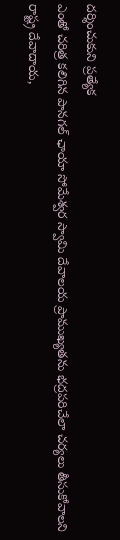దర్శించుకుని ప్రత్యేక
ఎంతో చరిత్ర కలిగిన పానగల్ ఛాయా సోమేశ్వర స్వామి దేవాలయ ప్రాముఖ్యతను భద్రపరిచేలా చర్యలు తీసుకోవాలని రాష్ట్ర దేవాదాయ,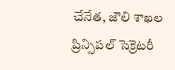చేనేత, జౌలి శాఖల ప్రిన్సిపల్ సెక్రెటరీ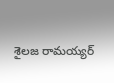శైలజ రామయ్యర్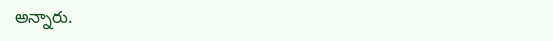అన్నారు.